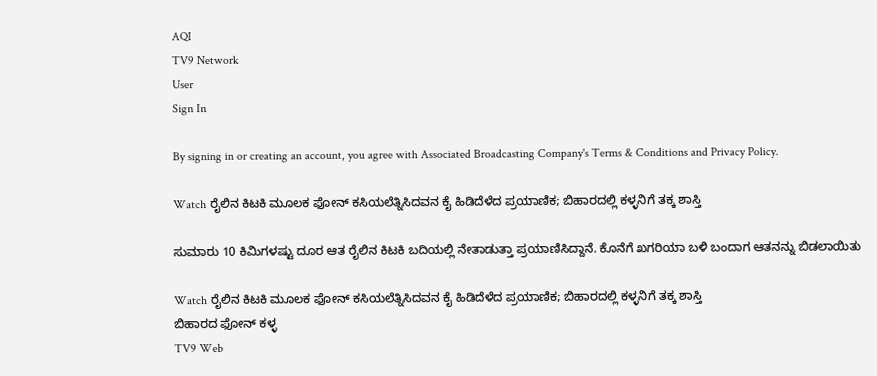AQI
TV9 Network
User
Sign In

By signing in or creating an account, you agree with Associated Broadcasting Company's Terms & Conditions and Privacy Policy.

Watch ರೈಲಿನ ಕಿಟಕಿ ಮೂಲಕ ಫೋನ್ ಕಸಿಯಲೆತ್ನಿಸಿದವನ ಕೈ ಹಿಡಿದೆಳೆದ ಪ್ರಯಾಣಿಕ; ಬಿಹಾರದಲ್ಲಿ ಕಳ್ಳನಿಗೆ ತಕ್ಕ ಶಾಸ್ತಿ

ಸುಮಾರು 10 ಕಿಮಿಗಳಷ್ಟು ದೂರ ಆತ ರೈಲಿನ ಕಿಟಕಿ ಬದಿಯಲ್ಲಿ ನೇತಾಡುತ್ತಾ ಪ್ರಯಾಣಿಸಿದ್ದಾನೆ. ಕೊನೆಗೆ ಖಗರಿಯಾ ಬಳಿ ಬಂದಾಗ ಆತನನ್ನು ಬಿಡಲಾಯಿತು

Watch ರೈಲಿನ ಕಿಟಕಿ ಮೂಲಕ ಫೋನ್ ಕಸಿಯಲೆತ್ನಿಸಿದವನ ಕೈ ಹಿಡಿದೆಳೆದ ಪ್ರಯಾಣಿಕ; ಬಿಹಾರದಲ್ಲಿ ಕಳ್ಳನಿಗೆ ತಕ್ಕ ಶಾಸ್ತಿ
ಬಿಹಾರದ ಫೋನ್ ಕಳ್ಳ
TV9 Web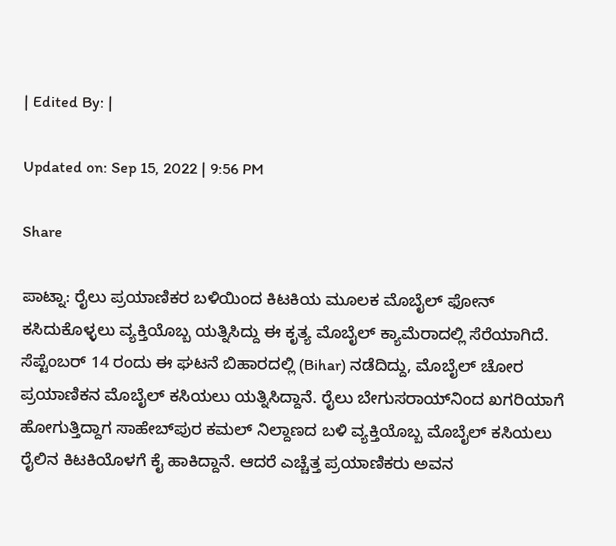| Edited By: |

Updated on: Sep 15, 2022 | 9:56 PM

Share

ಪಾಟ್ನಾ: ರೈಲು ಪ್ರಯಾಣಿಕರ ಬಳಿಯಿಂದ ಕಿಟಕಿಯ ಮೂಲಕ ಮೊಬೈಲ್ ಫೋನ್ ಕಸಿದುಕೊಳ್ಳಲು ವ್ಯಕ್ತಿಯೊಬ್ಬ ಯತ್ನಿಸಿದ್ದು ಈ ಕೃತ್ಯ ಮೊಬೈಲ್ ಕ್ಯಾಮೆರಾದಲ್ಲಿ ಸೆರೆಯಾಗಿದೆ. ಸೆಪ್ಟೆಂಬರ್ 14 ರಂದು ಈ ಘಟನೆ ಬಿಹಾರದಲ್ಲಿ (Bihar) ನಡೆದಿದ್ದು, ಮೊಬೈಲ್ ಚೋರ ಪ್ರಯಾಣಿಕನ ಮೊಬೈಲ್ ಕಸಿಯಲು ಯತ್ನಿಸಿದ್ದಾನೆ. ರೈಲು ಬೇಗುಸರಾಯ್‌ನಿಂದ ಖಗರಿಯಾಗೆ ಹೋಗುತ್ತಿದ್ದಾಗ ಸಾಹೇಬ್‌ಪುರ ಕಮಲ್ ನಿಲ್ದಾಣದ ಬಳಿ ವ್ಯಕ್ತಿಯೊಬ್ಬ ಮೊಬೈಲ್ ಕಸಿಯಲು ರೈಲಿನ ಕಿಟಕಿಯೊಳಗೆ ಕೈ ಹಾಕಿದ್ದಾನೆ. ಆದರೆ ಎಚ್ಚೆತ್ತ ಪ್ರಯಾಣಿಕರು ಅವನ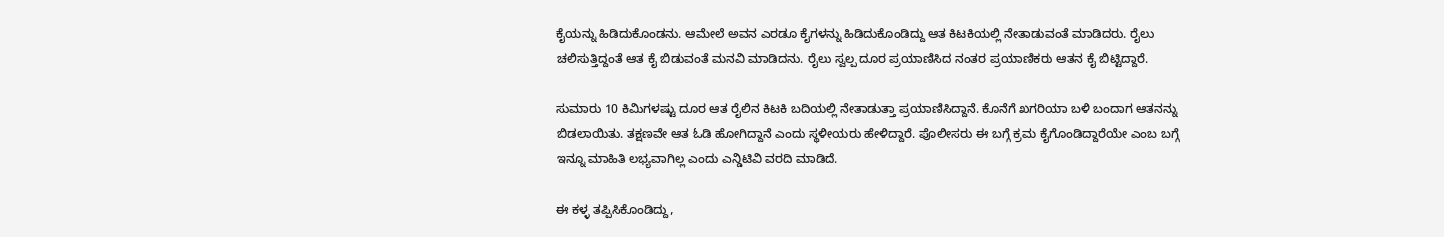ಕೈಯನ್ನು ಹಿಡಿದುಕೊಂಡನು. ಆಮೇಲೆ ಅವನ ಎರಡೂ ಕೈಗಳನ್ನು ಹಿಡಿದುಕೊಂಡಿದ್ದು ಆತ ಕಿಟಕಿಯಲ್ಲಿ ನೇತಾಡುವಂತೆ ಮಾಡಿದರು. ರೈಲು ಚಲಿಸುತ್ತಿದ್ದಂತೆ ಆತ ಕೈ ಬಿಡುವಂತೆ ಮನವಿ ಮಾಡಿದನು. ರೈಲು ಸ್ವಲ್ಪ ದೂರ ಪ್ರಯಾಣಿಸಿದ ನಂತರ ಪ್ರಯಾಣಿಕರು ಆತನ ಕೈ ಬಿಟ್ಟಿದ್ದಾರೆ.

ಸುಮಾರು 10 ಕಿಮಿಗಳಷ್ಟು ದೂರ ಆತ ರೈಲಿನ ಕಿಟಕಿ ಬದಿಯಲ್ಲಿ ನೇತಾಡುತ್ತಾ ಪ್ರಯಾಣಿಸಿದ್ದಾನೆ. ಕೊನೆಗೆ ಖಗರಿಯಾ ಬಳಿ ಬಂದಾಗ ಆತನನ್ನು ಬಿಡಲಾಯಿತು. ತಕ್ಷಣವೇ ಆತ ಓಡಿ ಹೋಗಿದ್ದಾನೆ ಎಂದು ಸ್ಥಳೀಯರು ಹೇಳಿದ್ದಾರೆ. ಪೊಲೀಸರು ಈ ಬಗ್ಗೆ ಕ್ರಮ ಕೈಗೊಂಡಿದ್ದಾರೆಯೇ ಎಂಬ ಬಗ್ಗೆ ಇನ್ನೂ ಮಾಹಿತಿ ಲಭ್ಯವಾಗಿಲ್ಲ ಎಂದು ಎನ್ಡಿಟಿವಿ ವರದಿ ಮಾಡಿದೆ.

ಈ ಕಳ್ಳ ತಪ್ಪಿಸಿಕೊಂಡಿದ್ದು,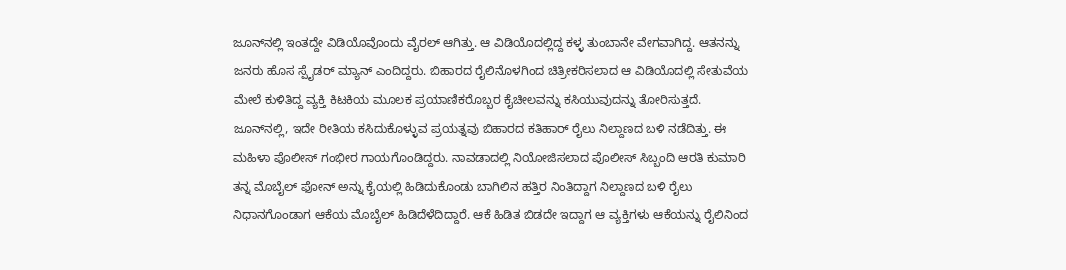ಜೂನ್‌ನಲ್ಲಿ ಇಂತದ್ದೇ ವಿಡಿಯೊವೊಂದು ವೈರಲ್ ಆಗಿತ್ತು. ಆ ವಿಡಿಯೊದಲ್ಲಿದ್ದ ಕಳ್ಳ ತುಂಬಾನೇ ವೇಗವಾಗಿದ್ದ. ಆತನನ್ನು ಜನರು ಹೊಸ ಸ್ಪೈಡರ್ ಮ್ಯಾನ್ ಎಂದಿದ್ದರು. ಬಿಹಾರದ ರೈಲಿನೊಳಗಿಂದ ಚಿತ್ರೀಕರಿಸಲಾದ ಆ ವಿಡಿಯೊದಲ್ಲಿ ಸೇತುವೆಯ ಮೇಲೆ ಕುಳಿತಿದ್ದ ವ್ಯಕ್ತಿ ಕಿಟಕಿಯ ಮೂಲಕ ಪ್ರಯಾಣಿಕರೊಬ್ಬರ ಕೈಚೀಲವನ್ನು ಕಸಿಯುವುದನ್ನು ತೋರಿಸುತ್ತದೆ. ಜೂನ್‌ನಲ್ಲಿ, ಇದೇ ರೀತಿಯ ಕಸಿದುಕೊಳ್ಳುವ ಪ್ರಯತ್ನವು ಬಿಹಾರದ ಕತಿಹಾರ್ ರೈಲು ನಿಲ್ದಾಣದ ಬಳಿ ನಡೆದಿತ್ತು. ಈ ಮಹಿಳಾ ಪೊಲೀಸ್ ಗಂಭೀರ ಗಾಯಗೊಂಡಿದ್ದರು. ನಾವಡಾದಲ್ಲಿ ನಿಯೋಜಿಸಲಾದ ಪೊಲೀಸ್ ಸಿಬ್ಬಂದಿ ಆರತಿ ಕುಮಾರಿ ತನ್ನ ಮೊಬೈಲ್ ಫೋನ್ ಅನ್ನು ಕೈಯಲ್ಲಿ ಹಿಡಿದುಕೊಂಡು ಬಾಗಿಲಿನ ಹತ್ತಿರ ನಿಂತಿದ್ದಾಗ ನಿಲ್ದಾಣದ ಬಳಿ ರೈಲು ನಿಧಾನಗೊಂಡಾಗ ಆಕೆಯ ಮೊಬೈಲ್ ಹಿಡಿದೆಳೆದಿದ್ದಾರೆ. ಆಕೆ ಹಿಡಿತ ಬಿಡದೇ ಇದ್ದಾಗ ಆ ವ್ಯಕ್ತಿಗಳು ಆಕೆಯನ್ನು ರೈಲಿನಿಂದ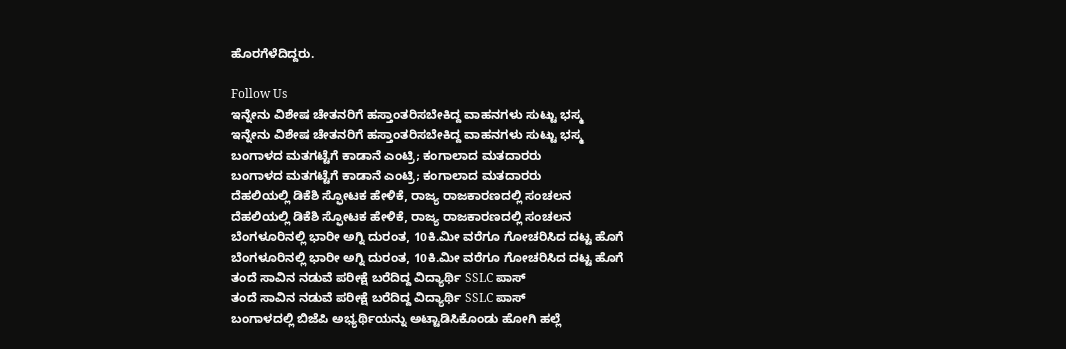ಹೊರಗೆಳೆದಿದ್ದರು.

Follow Us
ಇನ್ನೇನು ವಿಶೇಷ ಚೇತನರಿಗೆ ಹಸ್ತಾಂತರಿಸಬೇಕಿದ್ದ ವಾಹನಗಳು ಸುಟ್ಟು ಭಸ್ಮ
ಇನ್ನೇನು ವಿಶೇಷ ಚೇತನರಿಗೆ ಹಸ್ತಾಂತರಿಸಬೇಕಿದ್ದ ವಾಹನಗಳು ಸುಟ್ಟು ಭಸ್ಮ
ಬಂಗಾಳದ ಮತಗಟ್ಟೆಗೆ ಕಾಡಾನೆ ಎಂಟ್ರಿ; ಕಂಗಾಲಾದ ಮತದಾರರು
ಬಂಗಾಳದ ಮತಗಟ್ಟೆಗೆ ಕಾಡಾನೆ ಎಂಟ್ರಿ; ಕಂಗಾಲಾದ ಮತದಾರರು
ದೆಹಲಿಯಲ್ಲಿ ಡಿಕೆಶಿ ಸ್ಫೋಟಕ ಹೇಳಿಕೆ, ರಾಜ್ಯ ರಾಜಕಾರಣದಲ್ಲಿ ಸಂಚಲನ
ದೆಹಲಿಯಲ್ಲಿ ಡಿಕೆಶಿ ಸ್ಫೋಟಕ ಹೇಳಿಕೆ, ರಾಜ್ಯ ರಾಜಕಾರಣದಲ್ಲಿ ಸಂಚಲನ
ಬೆಂಗಳೂರಿನಲ್ಲಿ ಭಾರೀ ಅಗ್ನಿ ದುರಂತ, 10ಕಿ.ಮೀ ವರೆಗೂ ಗೋಚರಿಸಿದ ದಟ್ಟ ಹೊಗೆ
ಬೆಂಗಳೂರಿನಲ್ಲಿ ಭಾರೀ ಅಗ್ನಿ ದುರಂತ, 10ಕಿ.ಮೀ ವರೆಗೂ ಗೋಚರಿಸಿದ ದಟ್ಟ ಹೊಗೆ
ತಂದೆ ಸಾವಿನ ನಡುವೆ ಪರೀಕ್ಷೆ ಬರೆದಿದ್ದ ವಿದ್ಯಾರ್ಥಿ SSLC ಪಾಸ್
ತಂದೆ ಸಾವಿನ ನಡುವೆ ಪರೀಕ್ಷೆ ಬರೆದಿದ್ದ ವಿದ್ಯಾರ್ಥಿ SSLC ಪಾಸ್
ಬಂಗಾಳದಲ್ಲಿ ಬಿಜೆಪಿ ಅಭ್ಯರ್ಥಿಯನ್ನು ಅಟ್ಟಾಡಿಸಿಕೊಂಡು ಹೋಗಿ ಹಲ್ಲೆ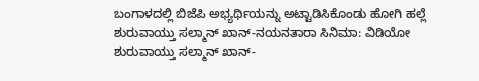ಬಂಗಾಳದಲ್ಲಿ ಬಿಜೆಪಿ ಅಭ್ಯರ್ಥಿಯನ್ನು ಅಟ್ಟಾಡಿಸಿಕೊಂಡು ಹೋಗಿ ಹಲ್ಲೆ
ಶುರುವಾಯ್ತು ಸಲ್ಮಾನ್ ಖಾನ್-ನಯನತಾರಾ ಸಿನಿಮಾ: ವಿಡಿಯೋ
ಶುರುವಾಯ್ತು ಸಲ್ಮಾನ್ ಖಾನ್-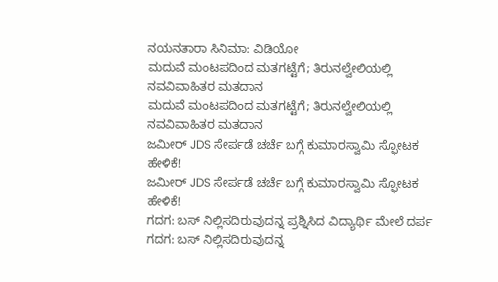ನಯನತಾರಾ ಸಿನಿಮಾ: ವಿಡಿಯೋ
ಮದುವೆ ಮಂಟಪದಿಂದ ಮತಗಟ್ಟೆಗೆ; ತಿರುನಲ್ವೇಲಿಯಲ್ಲಿ ನವವಿವಾಹಿತರ ಮತದಾನ
ಮದುವೆ ಮಂಟಪದಿಂದ ಮತಗಟ್ಟೆಗೆ; ತಿರುನಲ್ವೇಲಿಯಲ್ಲಿ ನವವಿವಾಹಿತರ ಮತದಾನ
ಜಮೀರ್ JDS ಸೇರ್ಪಡೆ ಚರ್ಚೆ ಬಗ್ಗೆ ಕುಮಾರಸ್ವಾಮಿ ಸ್ಫೋಟಕ ಹೇಳಿಕೆ!
ಜಮೀರ್ JDS ಸೇರ್ಪಡೆ ಚರ್ಚೆ ಬಗ್ಗೆ ಕುಮಾರಸ್ವಾಮಿ ಸ್ಫೋಟಕ ಹೇಳಿಕೆ!
ಗದಗ: ಬಸ್ ನಿಲ್ಲಿಸದಿರುವುದನ್ನ ಪ್ರಶ್ನಿಸಿದ ವಿದ್ಯಾರ್ಥಿ ಮೇಲೆ ದರ್ಪ
ಗದಗ: ಬಸ್ ನಿಲ್ಲಿಸದಿರುವುದನ್ನ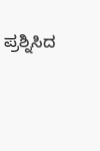ಪ್ರಶ್ನಿಸಿದ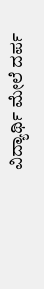ವಿದ್ಯಾರ್ಥಿ ಮೇಲೆ ದರ್ಪ